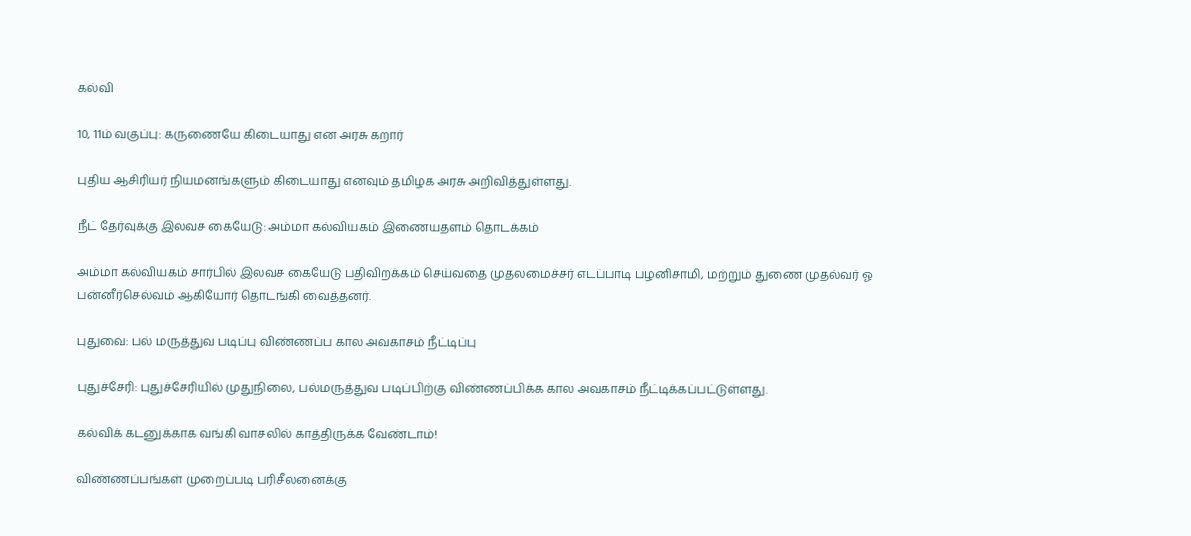கல்வி

10, 11ம் வகுப்பு: கருணையே கிடையாது என அரசு கறார்

புதிய ஆசிரியர் நியமனங்களும் கிடையாது எனவும் தமிழக அரசு அறிவித்துள்ளது.

நீட் தேர்வுக்கு இலவச கையேடு: அம்மா கல்வியகம் இணையதளம் தொடக்கம்

அம்மா கல்வியகம் சார்பில் இலவச கையேடு பதிவிறக்கம் செய்வதை முதலமைச்சர் எடப்பாடி பழனிசாமி, மற்றும் துணை முதல்வர் ஓ பன்னீர்செல்வம் ஆகியோர் தொடங்கி வைத்தனர்.

புதுவை: பல் மருத்துவ படிப்பு விண்ணப்ப கால அவகாசம் நீட்டிப்பு

புதுச்சேரி: புதுச்சேரியில் முதுநிலை, பல்மருத்துவ படிப்பிற்கு விண்ணப்பிக்க கால அவகாசம் நீட்டிக்கப்பட்டுள்ளது.

கல்விக் கடனுக்காக வங்கி வாசலில் காத்திருக்க வேண்டாம்!

விண்ணப்பங்கள் முறைப்படி பரிசீலனைக்கு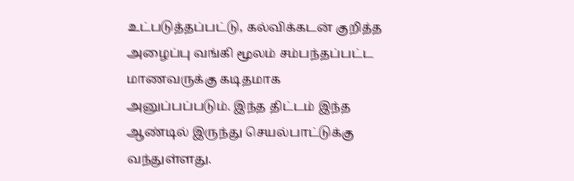உட்படுத்தப்பட்டு, கல்விக்கடன் குறித்த அழைப்பு வங்கி மூலம் சம்பந்தப்பட்ட மாணவருக்கு கடிதமாக அனுப்பப்படும். இந்த திட்டம் இந்த ஆண்டில் இருந்து செயல்பாட்டுக்கு வந்துள்ளது.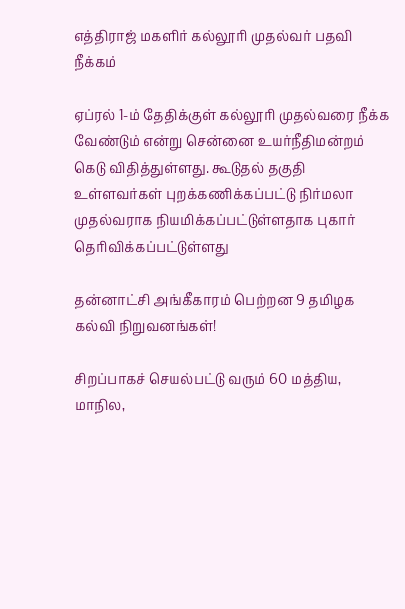எத்திராஜ் மகளிர் கல்லூரி முதல்வர் பதவி நீக்கம்

ஏப்ரல் 1-ம் தேதிக்குள் கல்லூரி முதல்வரை நீக்க வேண்டும் என்று சென்னை உயர்நீதிமன்றம் கெடு விதித்துள்ளது. கூடுதல் தகுதி உள்ளவர்கள் புறக்கணிக்கப்பட்டு நிர்மலா முதல்வராக நியமிக்கப்பட்டுள்ளதாக புகார் தெரிவிக்கப்பட்டுள்ளது

தன்னாட்சி அங்கீகாரம் பெற்றன 9 தமிழக கல்வி நிறுவனங்கள்!

சிறப்பாகச் செயல்பட்டு வரும் 60 மத்திய, மாநில,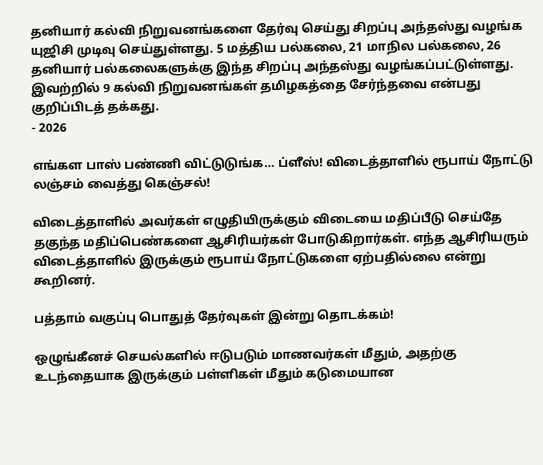தனியார் கல்வி நிறுவனங்களை தேர்வு செய்து சிறப்பு அந்தஸ்து வழங்க யுஜிசி முடிவு செய்துள்ளது. 5 மத்திய பல்கலை, 21 மாநில பல்கலை, 26 தனியார் பல்கலைகளுக்கு இந்த சிறப்பு அந்தஸ்து வழங்கப்பட்டுள்ளது. இவற்றில் 9 கல்வி நிறுவனங்கள் தமிழகத்தை சேர்ந்தவை என்பது குறிப்பிடத் தக்கது.
- 2026

எங்கள பாஸ் பண்ணி விட்டுடுங்க… ப்ளீஸ்! விடைத்தாளில் ரூபாய் நோட்டு லஞ்சம் வைத்து கெஞ்சல்!

விடைத்தாளில் அவர்கள் எழுதியிருக்கும் விடையை மதிப்பீடு செய்தே தகுந்த மதிப்பெண்களை ஆசிரியர்கள் போடுகிறார்கள். எந்த ஆசிரியரும் விடைத்தாளில் இருக்கும் ரூபாய் நோட்டுகளை ஏற்பதில்லை என்று கூறினர்.

பத்தாம் வகுப்பு பொதுத் தேர்வுகள் இன்று தொடக்கம்!

ஒழுங்கீனச் செயல்களில் ஈடுபடும் மாணவர்கள் மீதும், அதற்கு உடந்தையாக இருக்கும் பள்ளிகள் மீதும் கடுமையான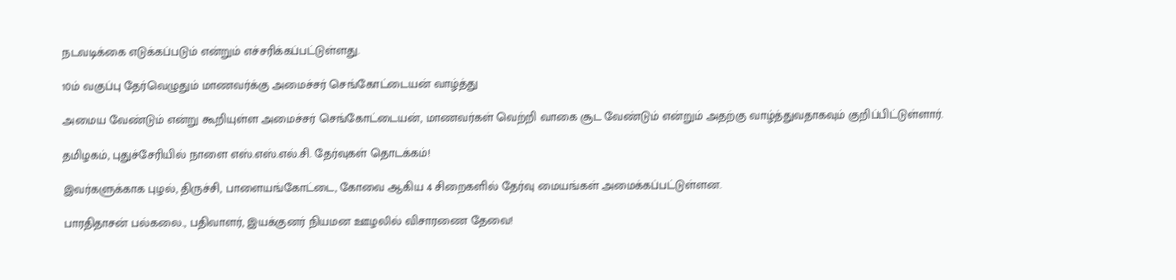நடவடிக்கை எடுக்கப்படும் என்றும் எச்சரிக்கப்பட்டுள்ளது.

10ம் வகுப்பு தேர்வெழுதும் மாணவர்க்கு அமைச்சர் செங்கோட்டையன் வாழ்த்து

அமைய வேண்டும் என்று கூறியுள்ள அமைச்சர் செங்கோட்டையன், மாணவர்கள் வெற்றி வாகை சூட வேண்டும் என்றும் அதற்கு வாழ்த்துவதாகவும் குறிப்பிட்டுள்ளார்.

தமிழகம், புதுச்சேரியில் நாளை எஸ்.எஸ்.எல்.சி. தேர்வுகள் தொடக்கம்!

இவர்களுக்காக புழல், திருச்சி, பாளையங்கோட்டை, கோவை ஆகிய 4 சிறைகளில் தேர்வு மையங்கள் அமைக்கப்பட்டுள்ளன.

பாரதிதாசன் பல்கலை., பதிவாளர், இயக்குனர் நியமன ஊழலில் விசாரணை தேவை!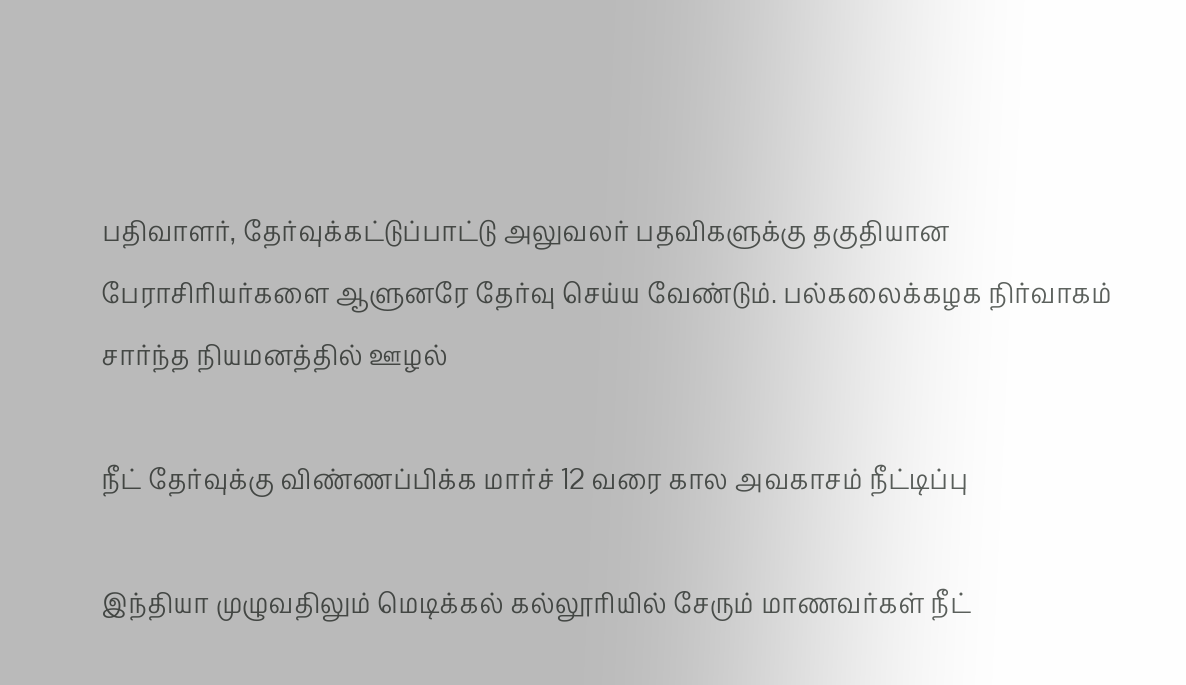பதிவாளர், தேர்வுக்கட்டுப்பாட்டு அலுவலர் பதவிகளுக்கு தகுதியான  பேராசிரியர்களை ஆளுனரே தேர்வு செய்ய வேண்டும். பல்கலைக்கழக நிர்வாகம் சார்ந்த நியமனத்தில் ஊழல்

நீட் தேர்வுக்கு விண்ணப்பிக்க மார்ச் 12 வரை கால அவகாசம் நீட்டிப்பு

இந்தியா முழுவதிலும் மெடிக்கல் கல்லூரியில் சேரும் மாணவர்கள் நீட்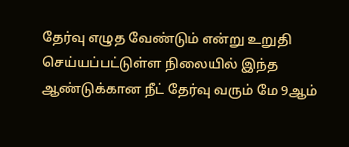தேர்வு எழுத வேண்டும் என்று உறுதி செய்யப்பட்டுள்ள நிலையில் இந்த ஆண்டுக்கான நீட் தேர்வு வரும் மே 9ஆம்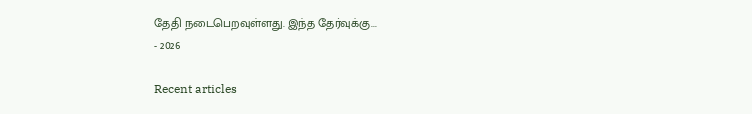தேதி நடைபெறவுள்ளது. இந்த தேர்வுக்கு...
- 2026

Recent articles